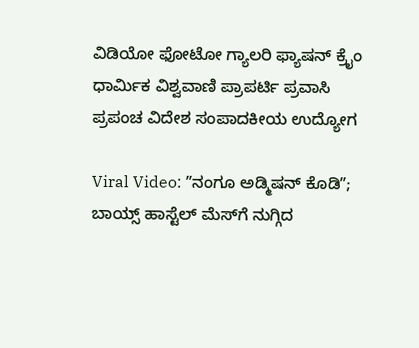ವಿಡಿಯೋ ಫೋಟೋ ಗ್ಯಾಲರಿ ಫ್ಯಾಷನ್ ಕ್ರೈಂ ಧಾರ್ಮಿಕ ವಿಶ್ವವಾಣಿ ಪ್ರಾಪರ್ಟಿ ಪ್ರವಾಸಿ ಪ್ರಪಂಚ ವಿದೇಶ ಸಂಪಾದಕೀಯ ಉದ್ಯೋಗ

Viral Video: ʼʼನಂಗೂ ಅಡ್ಮಿಷನ್‌ ಕೊಡಿʼʼ; ಬಾಯ್ಸ್ ಹಾಸ್ಟೆಲ್ ಮೆಸ್‌ಗೆ ನುಗ್ಗಿದ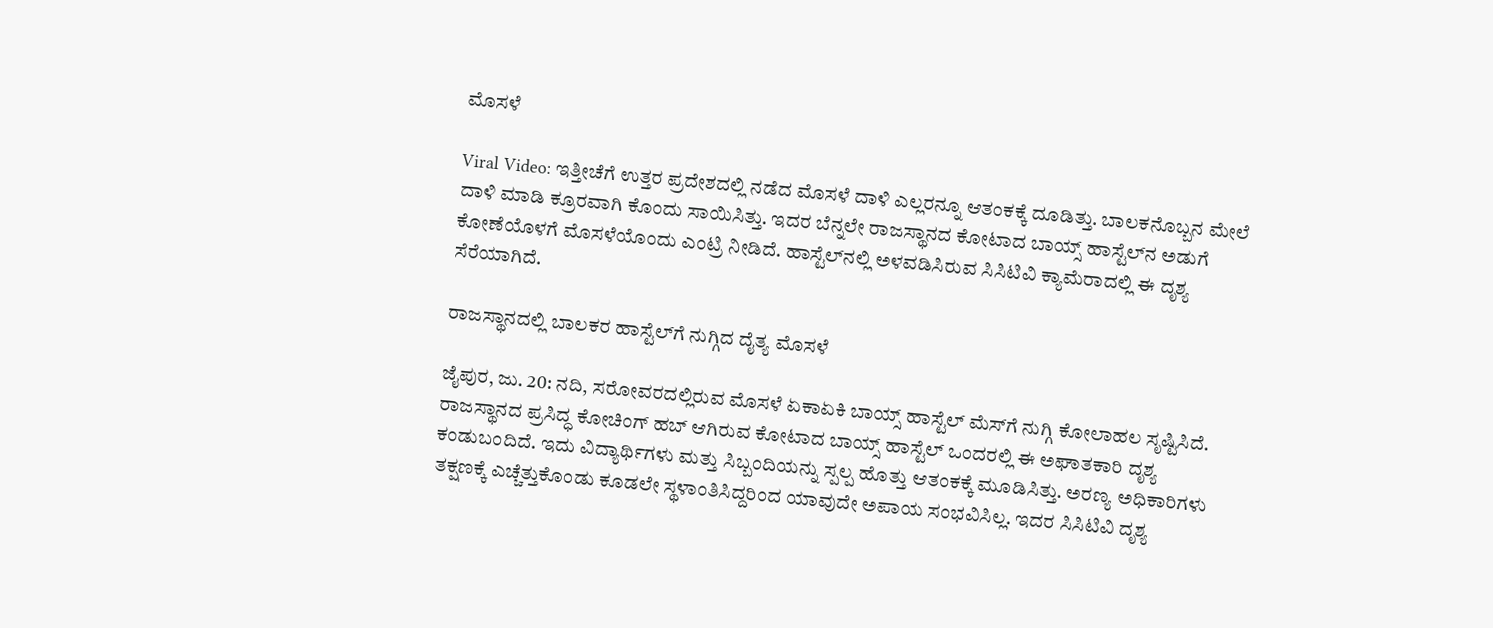ಮೊಸಳೆ

Viral Video: ಇತ್ತೀಚೆಗೆ ಉತ್ತರ ಪ್ರದೇಶದಲ್ಲಿ ನಡೆದ ಮೊಸಳೆ ದಾಳಿ ಎಲ್ಲರನ್ನೂ ಆತಂಕಕ್ಕೆ ದೂಡಿತ್ತು. ಬಾಲಕನೊಬ್ಬನ ಮೇಲೆ ದಾಳಿ ಮಾಡಿ ಕ್ರೂರವಾಗಿ ಕೊಂದು ಸಾಯಿಸಿತ್ತು. ಇದರ ಬೆನ್ನಲೇ ರಾಜಸ್ಥಾನದ ಕೋಟಾದ ಬಾಯ್ಸ್ ಹಾಸ್ಟೆಲ್‌ನ ಅಡುಗೆ ಕೋಣೆಯೊಳಗೆ ಮೊಸಳೆಯೊಂದು ಎಂಟ್ರಿ ನೀಡಿದೆ. ಹಾಸ್ಟೆಲ್‌ನಲ್ಲಿ ಅಳವಡಿಸಿರುವ ಸಿಸಿಟಿವಿ ಕ್ಯಾಮೆರಾದಲ್ಲಿ ಈ ದೃಶ್ಯ ಸೆರೆಯಾಗಿದೆ.

ರಾಜಸ್ಥಾನದಲ್ಲಿ ಬಾಲಕರ ಹಾಸ್ಟೆಲ್‌ಗೆ ನುಗ್ಗಿದ ದೈತ್ಯ ಮೊಸಳೆ

ಜೈಪುರ, ಜು. 20: ನದಿ, ಸರೋವರದಲ್ಲಿರುವ ಮೊಸಳೆ ಏಕಾಏಕಿ ಬಾಯ್ಸ್ ಹಾಸ್ಟೆಲ್ ಮೆಸ್‌ಗೆ ನುಗ್ಗಿ ಕೋಲಾಹಲ ಸೃಷ್ಟಿಸಿದೆ. ರಾಜಸ್ಥಾನದ ಪ್ರಸಿದ್ಧ ಕೋಚಿಂಗ್ ಹಬ್ ಆಗಿರುವ ಕೋಟಾದ ಬಾಯ್ಸ್ ಹಾಸ್ಟೆಲ್‌ ಒಂದರಲ್ಲಿ ಈ ಅಘಾತಕಾರಿ ದೃಶ್ಯ ಕಂಡುಬಂದಿದೆ. ಇದು ವಿದ್ಯಾರ್ಥಿಗಳು ಮತ್ತು ಸಿಬ್ಬಂದಿಯನ್ನು ಸ್ಪಲ್ಪ ಹೊತ್ತು ಆತಂಕಕ್ಕೆ ಮೂಡಿಸಿತ್ತು. ಅರಣ್ಯ ಅಧಿಕಾರಿಗಳು ತಕ್ಷಣಕ್ಕೆ ಎಚ್ಚೆತ್ತುಕೊಂಡು ಕೂಡಲೇ ಸ್ಥಳಾಂತಿಸಿದ್ದರಿಂದ ಯಾವುದೇ ಅಪಾಯ ಸಂಭವಿಸಿಲ್ಲ. ಇದರ ಸಿಸಿಟಿವಿ ದೃಶ್ಯ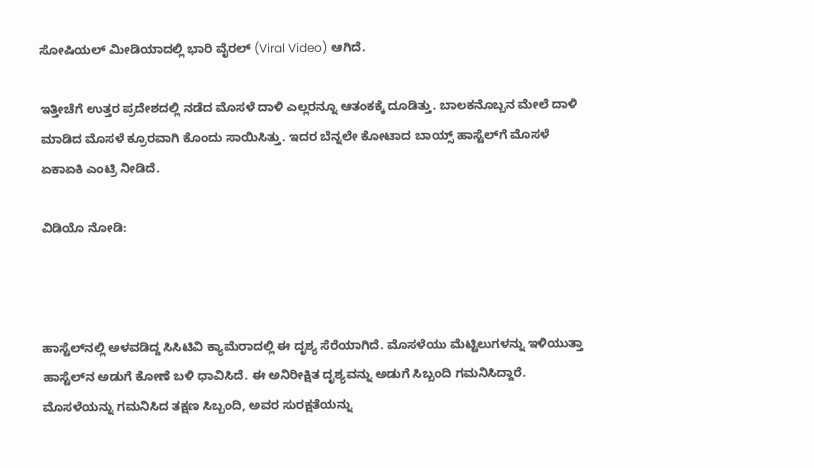ಸೋಷಿಯಲ್ ಮೀಡಿಯಾದಲ್ಲಿ ಭಾರಿ ವೈರಲ್ (Viral Video) ಆಗಿದೆ.

ಇತ್ತೀಚೆಗೆ ಉತ್ತರ ಪ್ರದೇಶದಲ್ಲಿ ನಡೆದ ಮೊಸಳೆ ದಾಳಿ ಎಲ್ಲರನ್ನೂ ಆತಂಕಕ್ಕೆ ದೂಡಿತ್ತು. ಬಾಲಕನೊಬ್ಬನ ಮೇಲೆ ದಾಳಿ ಮಾಡಿದ ಮೊಸಳೆ ಕ್ರೂರವಾಗಿ ಕೊಂದು ಸಾಯಿಸಿತ್ತು. ಇದರ ಬೆನ್ನಲೇ ಕೋಟಾದ ಬಾಯ್ಸ್ ಹಾಸ್ಟೆಲ್‌ಗೆ ಮೊಸಳೆ ಏಕಾಏಕಿ ಎಂಟ್ರಿ ನೀಡಿದೆ.

ವಿಡಿಯೊ ನೋಡಿ:



ಹಾಸ್ಟೆಲ್‌ನಲ್ಲಿ ಅಳವಡಿದ್ದ ಸಿಸಿಟಿವಿ ಕ್ಯಾಮೆರಾದಲ್ಲಿ ಈ ದೃಶ್ಯ ಸೆರೆಯಾಗಿದೆ. ಮೊಸಳೆಯು ಮೆಟ್ಟಿಲುಗಳನ್ನು ಇಳಿಯುತ್ತಾ ಹಾಸ್ಟೆಲ್‌ನ ಅಡುಗೆ ಕೋಣೆ ಬಳಿ ಧಾವಿಸಿದೆ. ಈ ಅನಿರೀಕ್ಷಿತ ದೃಶ್ಯವನ್ನು ಅಡುಗೆ ಸಿಬ್ಬಂದಿ ಗಮನಿಸಿದ್ದಾರೆ. ಮೊಸಳೆಯನ್ನು ಗಮನಿಸಿದ ತಕ್ಷಣ ಸಿಬ್ಬಂದಿ, ಅವರ ಸುರಕ್ಷತೆಯನ್ನು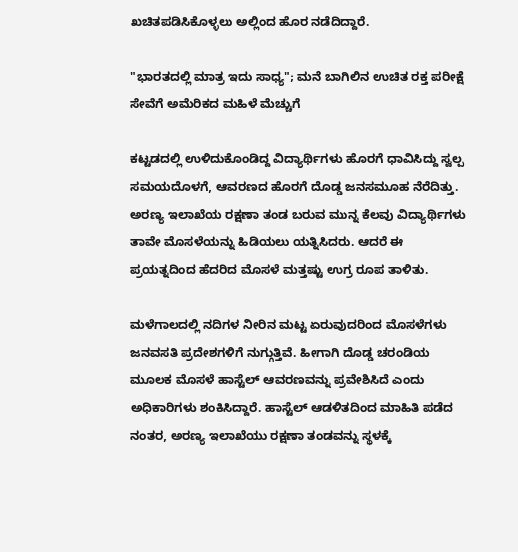ಖಚಿತಪಡಿಸಿಕೊಳ್ಳಲು ಅಲ್ಲಿಂದ ಹೊರ ನಡೆದಿದ್ದಾರೆ.

"ಭಾರತದಲ್ಲಿ ಮಾತ್ರ ಇದು ಸಾಧ್ಯ"; ಮನೆ ಬಾಗಿಲಿನ ಉಚಿತ ರಕ್ತ ಪರೀಕ್ಷೆ ಸೇವೆಗೆ ಅಮೆರಿಕದ ಮಹಿಳೆ ಮೆಚ್ಚುಗೆ

ಕಟ್ಟಡದಲ್ಲಿ ಉಳಿದುಕೊಂಡಿದ್ದ ವಿದ್ಯಾರ್ಥಿಗಳು ಹೊರಗೆ ಧಾವಿಸಿದ್ದು ಸ್ವಲ್ಪ ಸಮಯದೊಳಗೆ, ಆವರಣದ ಹೊರಗೆ ದೊಡ್ಡ ಜನಸಮೂಹ ನೆರೆದಿತ್ತು. ಅರಣ್ಯ ಇಲಾಖೆಯ ರಕ್ಷಣಾ ತಂಡ ಬರುವ ಮುನ್ನ ಕೆಲವು ವಿದ್ಯಾರ್ಥಿಗಳು ತಾವೇ ಮೊಸಳೆಯನ್ನು ಹಿಡಿಯಲು ಯತ್ನಿಸಿದರು. ಆದರೆ ಈ ಪ್ರಯತ್ನದಿಂದ ಹೆದರಿದ ಮೊಸಳೆ ಮತ್ತಷ್ಟು ಉಗ್ರ ರೂಪ ತಾಳಿತು.

ಮಳೆಗಾಲದಲ್ಲಿ ನದಿಗಳ ನೀರಿನ ಮಟ್ಟ ಏರುವುದರಿಂದ ಮೊಸಳೆಗಳು ಜನವಸತಿ ಪ್ರದೇಶಗಳಿಗೆ ನುಗ್ಗುತ್ತಿವೆ. ಹೀಗಾಗಿ ದೊಡ್ಡ ಚರಂಡಿಯ ಮೂಲಕ ಮೊಸಳೆ ಹಾಸ್ಟೆಲ್ ಆವರಣವನ್ನು ಪ್ರವೇಶಿಸಿದೆ ಎಂದು ಅಧಿಕಾರಿಗಳು ಶಂಕಿಸಿದ್ದಾರೆ. ಹಾಸ್ಟೆಲ್ ಆಡಳಿತದಿಂದ ಮಾಹಿತಿ ಪಡೆದ ನಂತರ, ಅರಣ್ಯ ಇಲಾಖೆಯು ರಕ್ಷಣಾ ತಂಡವನ್ನು ಸ್ಥಳಕ್ಕೆ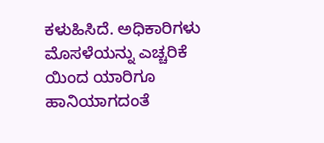ಕಳುಹಿಸಿದೆ. ಅಧಿಕಾರಿಗಳು ಮೊಸಳೆಯನ್ನು ಎಚ್ಚರಿಕೆ ಯಿಂದ ಯಾರಿಗೂ ಹಾನಿಯಾಗದಂತೆ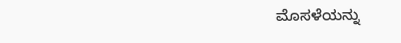ಮೊಸಳೆಯನ್ನು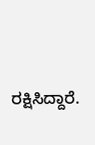ರಕ್ಷಿಸಿದ್ದಾರೆ.